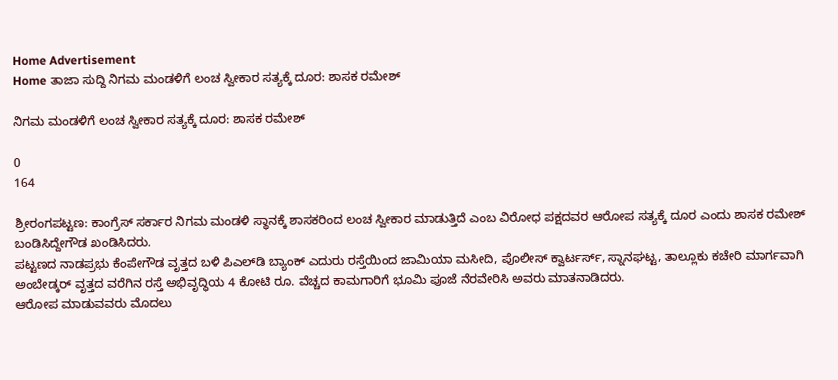Home Advertisement
Home ತಾಜಾ ಸುದ್ದಿ ನಿಗಮ ಮಂಡಳಿಗೆ ಲಂಚ ಸ್ವೀಕಾರ ಸತ್ಯಕ್ಕೆ ದೂರ: ಶಾಸಕ‌ ರಮೇಶ್

ನಿಗಮ ಮಂಡಳಿಗೆ ಲಂಚ ಸ್ವೀಕಾರ ಸತ್ಯಕ್ಕೆ ದೂರ: ಶಾಸಕ‌ ರಮೇಶ್

0
164

ಶ್ರೀರಂಗಪಟ್ಟಣ: ಕಾಂಗ್ರೆಸ್ ಸರ್ಕಾರ ನಿಗಮ ಮಂಡಳಿ‌ ಸ್ಥಾನಕ್ಕೆ ಶಾಸಕರಿಂದ ಲಂಚ ಸ್ವೀಕಾರ ಮಾಡುತ್ತಿದೆ ಎಂಬ ವಿರೋಧ ಪಕ್ಷದವರ ಆರೋಪ‌ ಸತ್ಯಕ್ಕೆ‌ ದೂರ ಎಂದು ಶಾಸಕ‌ ರಮೇಶ್ ಬಂಡಿಸಿದ್ದೇಗೌಡ ಖಂಡಿಸಿದರು.
ಪಟ್ಟಣದ ನಾಡಪ್ರಭು ಕೆಂಪೇಗೌಡ ವೃತ್ತದ ಬಳಿ ಪಿಎಲ್‌ಡಿ‌ ಬ್ಯಾಂಕ್‌ ಎದುರು‌ ರಸ್ತೆಯಿಂದ ಜಾಮಿಯಾ ಮಸೀದಿ, ಪೊಲೀಸ್ ಕ್ವಾರ್ಟರ್ಸ್, ಸ್ನಾನಘಟ್ಟ, ತಾಲ್ಲೂಕು ಕಚೇರಿ‌ ಮಾರ್ಗವಾಗಿ‌ ಅಂಬೇಡ್ಕರ್ ವೃತ್ತದ ವರೆಗಿನ ರಸ್ತೆ ಅಭಿವೃದ್ಧಿಯ 4 ಕೋಟಿ ರೂ. ವೆಚ್ಚದ ಕಾಮಗಾರಿಗೆ ಭೂಮಿ ಪೂಜೆ ನೆರವೇರಿಸಿ ಅವರು ಮಾತನಾಡಿದರು.
ಆರೋಪ ಮಾಡುವವರು ಮೊದಲು‌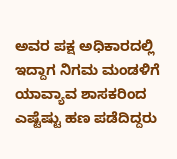ಅವರ ಪಕ್ಷ ಅಧಿಕಾರದಲ್ಲಿ ಇದ್ದಾಗ ನಿಗಮ ಮಂಡಳಿಗೆ ಯಾವ್ಯಾವ ಶಾಸಕರಿಂದ ಎಷ್ಟೆಷ್ಟು‌ ಹಣ ಪಡೆದಿದ್ದರು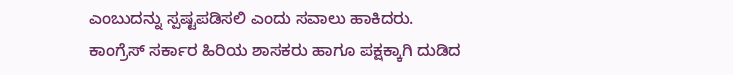ಎಂಬುದನ್ನು‌ ಸ್ಪಷ್ಟಪಡಿಸಲಿ ಎಂದು ಸವಾಲು ಹಾಕಿದರು.
ಕಾಂಗ್ರೆಸ್ ಸರ್ಕಾರ ಹಿರಿಯ ಶಾಸಕರು ಹಾಗೂ ಪಕ್ಷಕ್ಕಾಗಿ ದುಡಿದ‌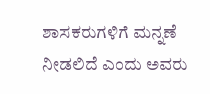ಶಾಸಕರುಗಳಿಗೆ ಮನ್ನಣೆ ನೀಡಲಿದೆ‌ ಎಂದು ಅವರು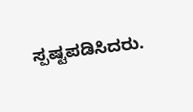ಸ್ಪಷ್ಟಪಡಿಸಿದರು.